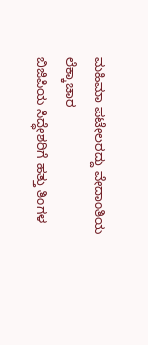ಮಹಿಮಾ ಪಟೇಲರದ್ದು ವೇದಾಂತಿಯ ಲೆಕ್ಕಾಚಾರ
ಬಿಜಿಪಿಯ ಸಿದ್ಧೇಶರಿಗೆ ಹತ್ತು ತಿಂಗಳ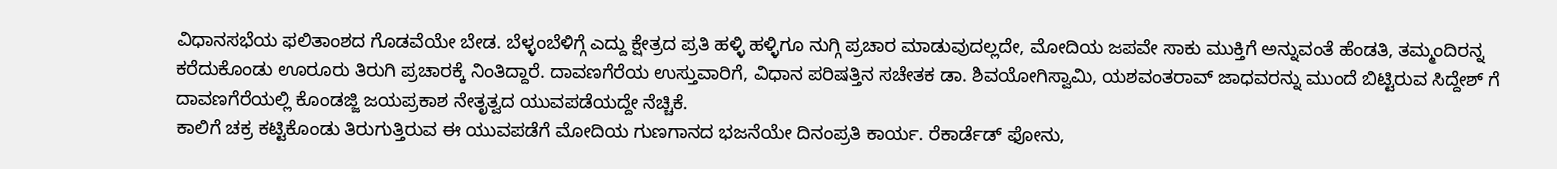ವಿಧಾನಸಭೆಯ ಫಲಿತಾಂಶದ ಗೊಡವೆಯೇ ಬೇಡ. ಬೆಳ್ಳಂಬೆಳಿಗ್ಗೆ ಎದ್ದು ಕ್ಷೇತ್ರದ ಪ್ರತಿ ಹಳ್ಳಿ ಹಳ್ಳಿಗೂ ನುಗ್ಗಿ ಪ್ರಚಾರ ಮಾಡುವುದಲ್ಲದೇ, ಮೋದಿಯ ಜಪವೇ ಸಾಕು ಮುಕ್ತಿಗೆ ಅನ್ನುವಂತೆ ಹೆಂಡತಿ, ತಮ್ಮಂದಿರನ್ನ ಕರೆದುಕೊಂಡು ಊರೂರು ತಿರುಗಿ ಪ್ರಚಾರಕ್ಕೆ ನಿಂತಿದ್ದಾರೆ. ದಾವಣಗೆರೆಯ ಉಸ್ತುವಾರಿಗೆ, ವಿಧಾನ ಪರಿಷತ್ತಿನ ಸಚೇತಕ ಡಾ. ಶಿವಯೋಗಿಸ್ವಾಮಿ, ಯಶವಂತರಾವ್ ಜಾಧವರನ್ನು ಮುಂದೆ ಬಿಟ್ಟಿರುವ ಸಿದ್ದೇಶ್ ಗೆ ದಾವಣಗೆರೆಯಲ್ಲಿ ಕೊಂಡಜ್ಜಿ ಜಯಪ್ರಕಾಶ ನೇತೃತ್ವದ ಯುವಪಡೆಯದ್ದೇ ನೆಚ್ಚಿಕೆ.
ಕಾಲಿಗೆ ಚಕ್ರ ಕಟ್ಟಿಕೊಂಡು ತಿರುಗುತ್ತಿರುವ ಈ ಯುವಪಡೆಗೆ ಮೋದಿಯ ಗುಣಗಾನದ ಭಜನೆಯೇ ದಿನಂಪ್ರತಿ ಕಾರ್ಯ. ರೆಕಾರ್ಡೆಡ್ ಫೋನು,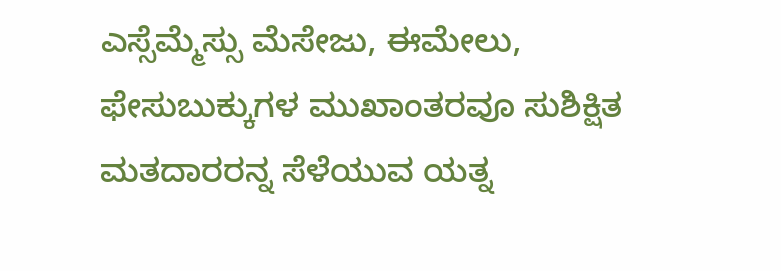ಎಸ್ಸೆಮ್ಮೆಸ್ಸು ಮೆಸೇಜು, ಈಮೇಲು, ಫೇಸುಬುಕ್ಕುಗಳ ಮುಖಾಂತರವೂ ಸುಶಿಕ್ಷಿತ ಮತದಾರರನ್ನ ಸೆಳೆಯುವ ಯತ್ನ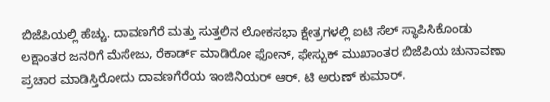ಬಿಜೆಪಿಯಲ್ಲಿ ಹೆಚ್ಚು. ದಾವಣಗೆರೆ ಮತ್ತು ಸುತ್ತಲಿನ ಲೋಕಸಭಾ ಕ್ಷೇತ್ರಗಳಲ್ಲಿ ಐಟಿ ಸೆಲ್ ಸ್ಥಾಪಿಸಿಕೊಂಡು ಲಕ್ಷಾಂತರ ಜನರಿಗೆ ಮೆಸೇಜು, ರೆಕಾರ್ಡ್ ಮಾಡಿರೋ ಫೋನ್, ಫೇಸ್ಬುಕ್ ಮುಖಾಂತರ ಬಿಜೆಪಿಯ ಚುನಾವಣಾ ಪ್ರಚಾರ ಮಾಡಿಸ್ತಿರೋದು ದಾವಣಗೆರೆಯ ಇಂಜಿನಿಯರ್ ಆರ್. ಟಿ ಅರುಣ್ ಕುಮಾರ್.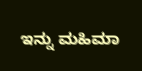ಇನ್ನು ಮಹಿಮಾ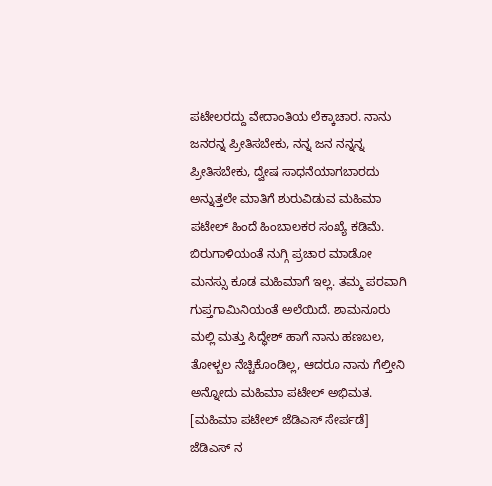ಪಟೇಲರದ್ದು ವೇದಾಂತಿಯ ಲೆಕ್ಕಾಚಾರ. ನಾನು ಜನರನ್ನ ಪ್ರೀತಿಸಬೇಕು, ನನ್ನ ಜನ ನನ್ನನ್ನ ಪ್ರೀತಿಸಬೇಕು, ದ್ವೇಷ ಸಾಧನೆಯಾಗಬಾರದು ಅನ್ನುತ್ತಲೇ ಮಾತಿಗೆ ಶುರುವಿಡುವ ಮಹಿಮಾ ಪಟೇಲ್ ಹಿಂದೆ ಹಿಂಬಾಲಕರ ಸಂಖ್ಯೆ ಕಡಿಮೆ. ಬಿರುಗಾಳಿಯಂತೆ ನುಗ್ಗಿ ಪ್ರಚಾರ ಮಾಡೋ ಮನಸ್ಸು ಕೂಡ ಮಹಿಮಾಗೆ ಇಲ್ಲ. ತಮ್ಮ ಪರವಾಗಿ ಗುಪ್ತಗಾಮಿನಿಯಂತೆ ಅಲೆಯಿದೆ. ಶಾಮನೂರು ಮಲ್ಲಿ ಮತ್ತು ಸಿದ್ಧೇಶ್ ಹಾಗೆ ನಾನು ಹಣಬಲ, ತೋಳ್ಬಲ ನೆಚ್ಚಿಕೊಂಡಿಲ್ಲ, ಆದರೂ ನಾನು ಗೆಲ್ತೀನಿ ಅನ್ನೋದು ಮಹಿಮಾ ಪಟೇಲ್ ಅಭಿಮತ. [ಮಹಿಮಾ ಪಟೇಲ್ ಜೆಡಿಎಸ್ ಸೇರ್ಪಡೆ]
ಜೆಡಿಎಸ್ ನ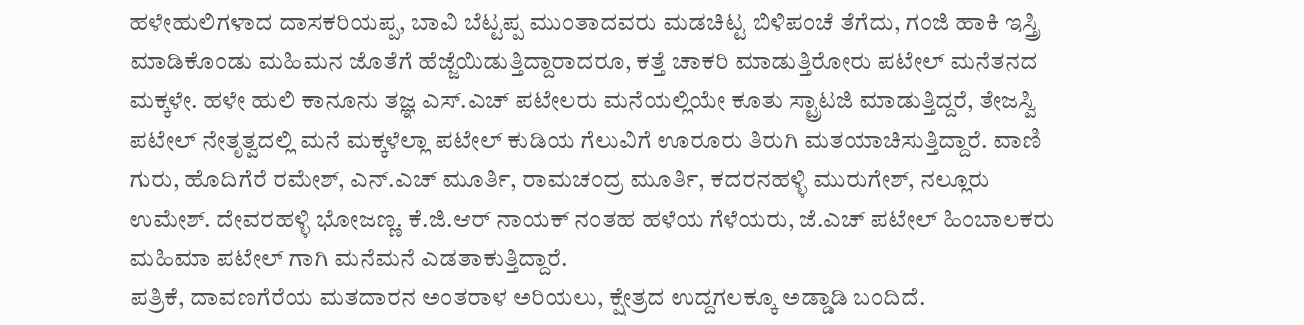ಹಳೇಹುಲಿಗಳಾದ ದಾಸಕರಿಯಪ್ಪ, ಬಾವಿ ಬೆಟ್ಟಪ್ಪ ಮುಂತಾದವರು ಮಡಚಿಟ್ಟ ಬಿಳಿಪಂಚೆ ತೆಗೆದು, ಗಂಜಿ ಹಾಕಿ ಇಸ್ತ್ರಿ ಮಾಡಿಕೊಂಡು ಮಹಿಮನ ಜೊತೆಗೆ ಹೆಜ್ಜೆಯಿಡುತ್ತಿದ್ದಾರಾದರೂ, ಕತ್ತೆ ಚಾಕರಿ ಮಾಡುತ್ತಿರೋರು ಪಟೇಲ್ ಮನೆತನದ ಮಕ್ಕಳೇ. ಹಳೇ ಹುಲಿ ಕಾನೂನು ತಜ್ಞ ಎಸ್.ಎಚ್ ಪಟೇಲರು ಮನೆಯಲ್ಲಿಯೇ ಕೂತು ಸ್ಟ್ರಾಟಜಿ ಮಾಡುತ್ತಿದ್ದರೆ, ತೇಜಸ್ವಿ ಪಟೇಲ್ ನೇತೃತ್ವದಲ್ಲಿ ಮನೆ ಮಕ್ಕಳೆಲ್ಲಾ ಪಟೇಲ್ ಕುಡಿಯ ಗೆಲುವಿಗೆ ಊರೂರು ತಿರುಗಿ ಮತಯಾಚಿಸುತ್ತಿದ್ದಾರೆ. ವಾಣಿ ಗುರು, ಹೊದಿಗೆರೆ ರಮೇಶ್, ಎನ್.ಎಚ್ ಮೂರ್ತಿ, ರಾಮಚಂದ್ರ ಮೂರ್ತಿ, ಕದರನಹಳ್ಳಿ ಮುರುಗೇಶ್, ನಲ್ಲೂರು ಉಮೇಶ್. ದೇವರಹಳ್ಳಿ ಭೋಜಣ್ಣ. ಕೆ.ಜಿ.ಆರ್ ನಾಯಕ್ ನಂತಹ ಹಳೆಯ ಗೆಳೆಯರು, ಜೆ.ಎಚ್ ಪಟೇಲ್ ಹಿಂಬಾಲಕರು ಮಹಿಮಾ ಪಟೇಲ್ ಗಾಗಿ ಮನೆಮನೆ ಎಡತಾಕುತ್ತಿದ್ದಾರೆ.
ಪತ್ರಿಕೆ, ದಾವಣಗೆರೆಯ ಮತದಾರನ ಅಂತರಾಳ ಅರಿಯಲು, ಕ್ಷೇತ್ರದ ಉದ್ದಗಲಕ್ಕೂ ಅಡ್ಡಾಡಿ ಬಂದಿದೆ.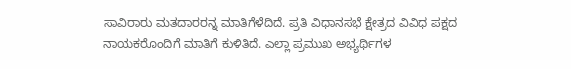ಸಾವಿರಾರು ಮತದಾರರನ್ನ ಮಾತಿಗೆಳೆದಿದೆ. ಪ್ರತಿ ವಿಧಾನಸಭೆ ಕ್ಷೇತ್ರದ ವಿವಿಧ ಪಕ್ಷದ ನಾಯಕರೊಂದಿಗೆ ಮಾತಿಗೆ ಕುಳಿತಿದೆ. ಎಲ್ಲಾ ಪ್ರಮುಖ ಅಭ್ಯರ್ಥಿಗಳ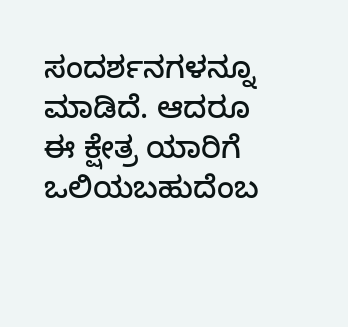ಸಂದರ್ಶನಗಳನ್ನೂ ಮಾಡಿದೆ. ಆದರೂ ಈ ಕ್ಷೇತ್ರ ಯಾರಿಗೆ ಒಲಿಯಬಹುದೆಂಬ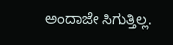ಅಂದಾಜೇ ಸಿಗುತ್ತಿಲ್ಲ.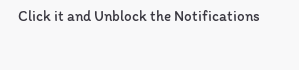Click it and Unblock the Notifications